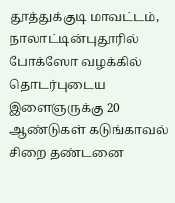தூத்துக்குடி மாவட்டம், நாலாட்டின்புதூரில் போக்ஸோ வழக்கில் தொடர்புடைய இளைஞருக்கு 20 ஆண்டுகள் கடுங்காவல் சிறை தண்டனை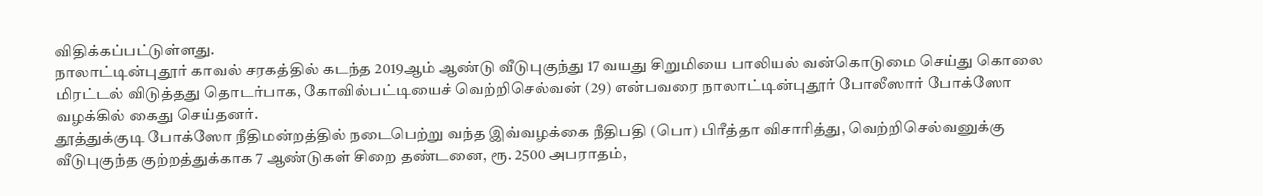விதிக்கப்பட்டுள்ளது.
நாலாட்டின்புதூர் காவல் சரகத்தில் கடந்த 2019ஆம் ஆண்டு வீடுபுகுந்து 17 வயது சிறுமியை பாலியல் வன்கொடுமை செய்து கொலை மிரட்டல் விடுத்தது தொடர்பாக, கோவில்பட்டியைச் வெற்றிசெல்வன் (29) என்பவரை நாலாட்டின்புதூர் போலீஸார் போக்ஸோ வழக்கில் கைது செய்தனர்.
தூத்துக்குடி போக்ஸோ நீதிமன்றத்தில் நடைபெற்று வந்த இவ்வழக்கை நீதிபதி (பொ) பிரீத்தா விசாரித்து, வெற்றிசெல்வனுக்கு வீடுபுகுந்த குற்றத்துக்காக 7 ஆண்டுகள் சிறை தண்டனை, ரூ. 2500 அபராதம்,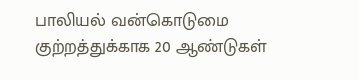பாலியல் வன்கொடுமை குற்றத்துக்காக 20 ஆண்டுகள்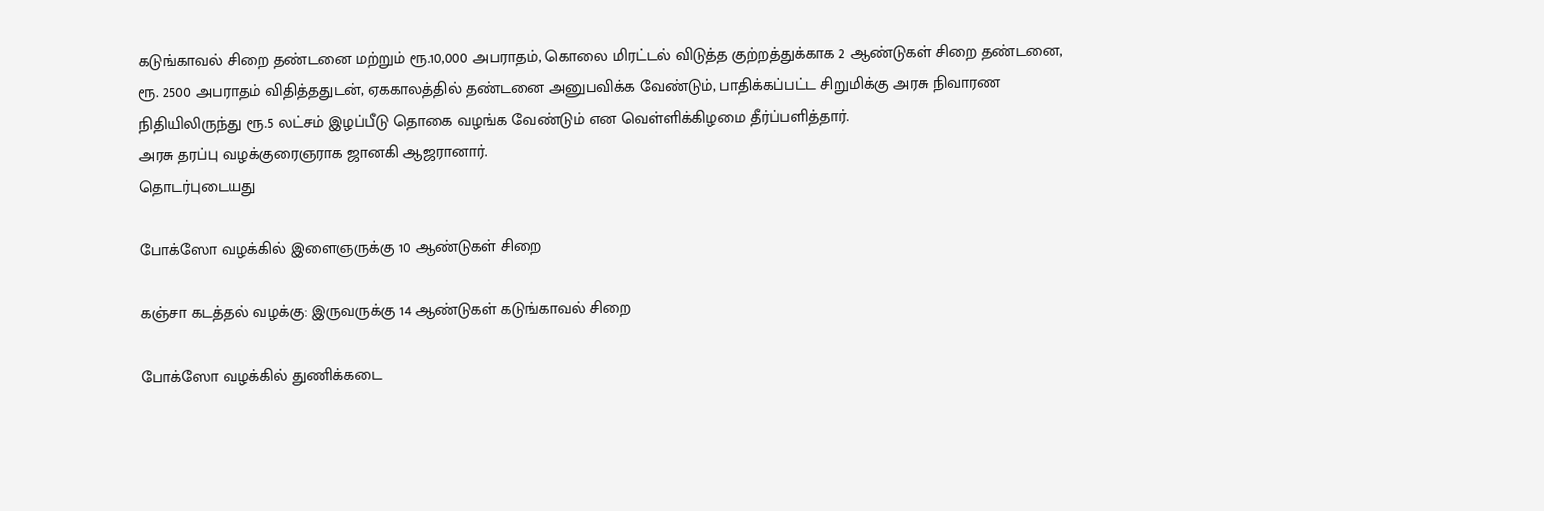கடுங்காவல் சிறை தண்டனை மற்றும் ரூ.10,000 அபராதம், கொலை மிரட்டல் விடுத்த குற்றத்துக்காக 2 ஆண்டுகள் சிறை தண்டனை, ரூ. 2500 அபராதம் விதித்ததுடன், ஏககாலத்தில் தண்டனை அனுபவிக்க வேண்டும், பாதிக்கப்பட்ட சிறுமிக்கு அரசு நிவாரண நிதியிலிருந்து ரூ.5 லட்சம் இழப்பீடு தொகை வழங்க வேண்டும் என வெள்ளிக்கிழமை தீர்ப்பளித்தார்.
அரசு தரப்பு வழக்குரைஞராக ஜானகி ஆஜரானார்.
தொடர்புடையது

போக்ஸோ வழக்கில் இளைஞருக்கு 10 ஆண்டுகள் சிறை

கஞ்சா கடத்தல் வழக்கு: இருவருக்கு 14 ஆண்டுகள் கடுங்காவல் சிறை

போக்ஸோ வழக்கில் துணிக்கடை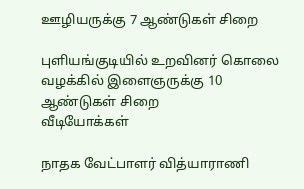ஊழியருக்கு 7 ஆண்டுகள் சிறை

புளியங்குடியில் உறவினர் கொலை வழக்கில் இளைஞருக்கு 10 ஆண்டுகள் சிறை
வீடியோக்கள்

நாதக வேட்பாளர் வித்யாராணி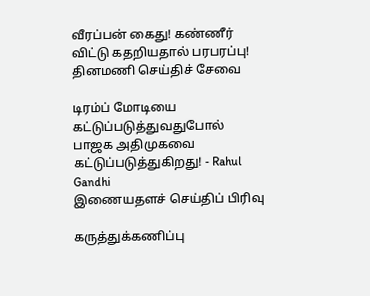வீரப்பன் கைது! கண்ணீர் விட்டு கதறியதால் பரபரப்பு!
தினமணி செய்திச் சேவை

டிரம்ப் மோடியை கட்டுப்படுத்துவதுபோல் பாஜக அதிமுகவை கட்டுப்படுத்துகிறது! - Rahul Gandhi
இணையதளச் செய்திப் பிரிவு

கருத்துக்கணிப்பு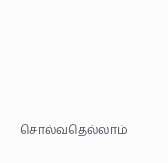சொல்வதெல்லாம்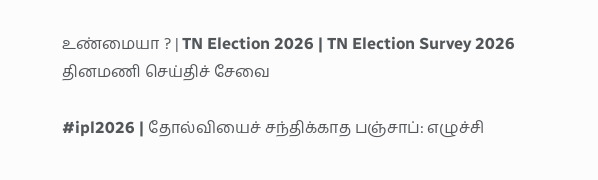உண்மையா ? | TN Election 2026 | TN Election Survey 2026
தினமணி செய்திச் சேவை

#ipl2026 | தோல்வியைச் சந்திக்காத பஞ்சாப்: எழுச்சி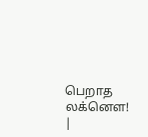பெறாத லக்னௌ! |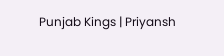Punjab Kings | Priyansh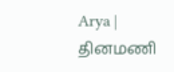Arya |
தினமணி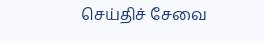செய்திச் சேவை